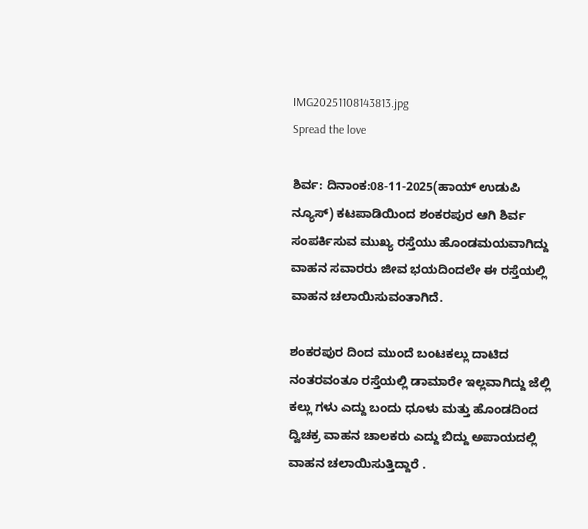IMG20251108143813.jpg
Spread the love

ಶಿರ್ವ: ದಿನಾಂಕ:08-11-2025(ಹಾಯ್ ಉಡುಪಿ ನ್ಯೂಸ್) ಕಟಪಾಡಿಯಿಂದ ಶಂಕರಪುರ ಆಗಿ ಶಿರ್ವ ಸಂಪರ್ಕಿಸುವ ಮುಖ್ಯ ರಸ್ತೆಯು ಹೊಂಡಮಯವಾಗಿದ್ದು ವಾಹನ ಸವಾರರು ಜೀವ ಭಯದಿಂದಲೇ ಈ ರಸ್ತೆಯಲ್ಲಿ ವಾಹನ ಚಲಾಯಿಸುವಂತಾಗಿದೆ.

ಶಂಕರಪುರ ದಿಂದ ಮುಂದೆ ಬಂಟಕಲ್ಲು ದಾಟಿದ ನಂತರವಂತೂ ರಸ್ತೆಯಲ್ಲಿ ಡಾಮಾರೇ ಇಲ್ಲವಾಗಿದ್ದು ಜೆಲ್ಲಿ ಕಲ್ಲು ಗಳು ಎದ್ದು ಬಂದು ಧೂಳು ಮತ್ತು ಹೊಂಡದಿಂದ ದ್ವಿಚಕ್ರ ವಾಹನ ಚಾಲಕರು ಎದ್ದು ಬಿದ್ದು ಅಪಾಯದಲ್ಲಿ ವಾಹನ ಚಲಾಯಿಸುತ್ತಿದ್ದಾರೆ .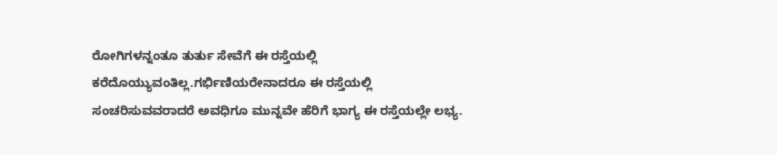ರೋಗಿಗಳನ್ನಂತೂ ತುರ್ತು ಸೇವೆಗೆ ಈ ರಸ್ತೆಯಲ್ಲಿ ಕರೆದೊಯ್ಯುವಂತಿಲ್ಲ.ಗರ್ಭಿಣಿಯರೇನಾದರೂ ಈ ರಸ್ತೆಯಲ್ಲಿ ಸಂಚರಿಸುವವರಾದರೆ ಅವಧಿಗೂ ಮುನ್ನವೇ ಹೆರಿಗೆ ಭಾಗ್ಯ ಈ ರಸ್ತೆಯಲ್ಲೇ ಲಭ್ಯ.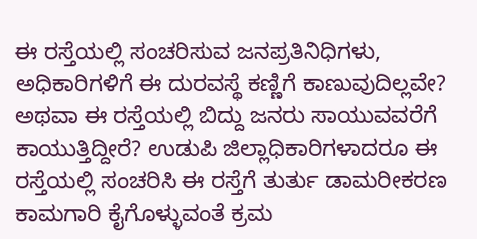ಈ ರಸ್ತೆಯಲ್ಲಿ ಸಂಚರಿಸುವ ಜನಪ್ರತಿನಿಧಿಗಳು, ಅಧಿಕಾರಿಗಳಿಗೆ ಈ ದುರವಸ್ಥೆ ಕಣ್ಣಿಗೆ ಕಾಣುವುದಿಲ್ಲವೇ? ಅಥವಾ ಈ ರಸ್ತೆಯಲ್ಲಿ ಬಿದ್ದು ಜನರು ಸಾಯುವವರೆಗೆ ಕಾಯುತ್ತಿದ್ದೀರೆ? ಉಡುಪಿ ಜಿಲ್ಲಾಧಿಕಾರಿಗಳಾದರೂ ಈ ರಸ್ತೆಯಲ್ಲಿ ಸಂಚರಿಸಿ ಈ ರಸ್ತೆಗೆ ತುರ್ತು ಡಾಮರೀಕರಣ ಕಾಮಗಾರಿ ಕೈಗೊಳ್ಳುವಂತೆ ಕ್ರಮ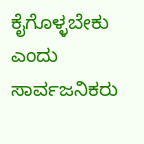ಕೈಗೊಳ್ಳಬೇಕು ಎಂದು ಸಾರ್ವಜನಿಕರು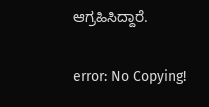ಆಗ್ರಹಿಸಿದ್ದಾರೆ.

error: No Copying!